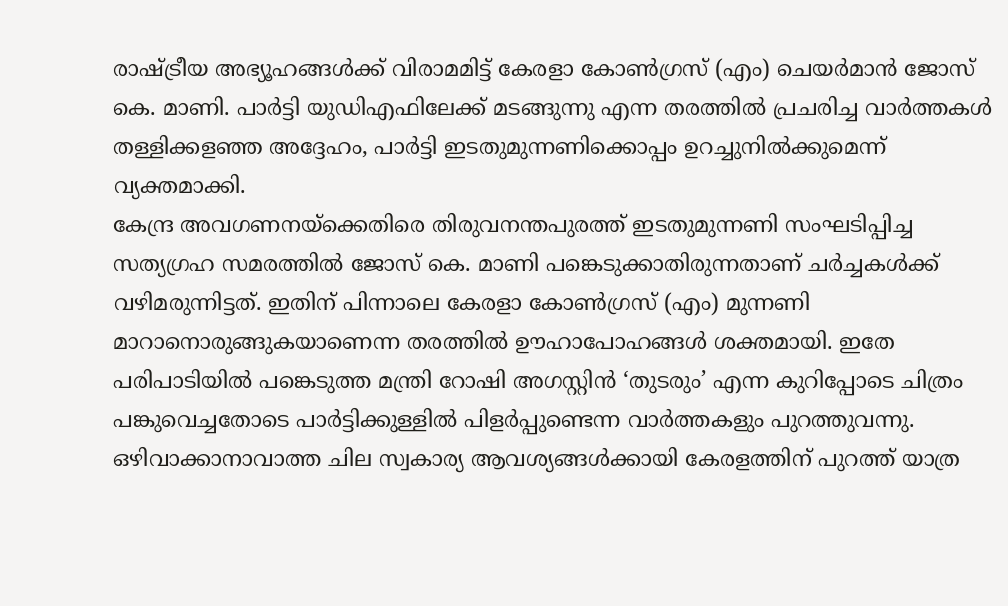രാഷ്ട്രീയ അഭ്യൂഹങ്ങൾക്ക് വിരാമമിട്ട് കേരളാ കോൺഗ്രസ് (എം) ചെയർമാൻ ജോസ് കെ. മാണി. പാർട്ടി യുഡിഎഫിലേക്ക് മടങ്ങുന്നു എന്ന തരത്തിൽ പ്രചരിച്ച വാർത്തകൾ തള്ളിക്കളഞ്ഞ അദ്ദേഹം, പാർട്ടി ഇടതുമുന്നണിക്കൊപ്പം ഉറച്ചുനിൽക്കുമെന്ന് വ്യക്തമാക്കി.
കേന്ദ്ര അവഗണനയ്ക്കെതിരെ തിരുവനന്തപുരത്ത് ഇടതുമുന്നണി സംഘടിപ്പിച്ച സത്യഗ്രഹ സമരത്തിൽ ജോസ് കെ. മാണി പങ്കെടുക്കാതിരുന്നതാണ് ചർച്ചകൾക്ക് വഴിമരുന്നിട്ടത്. ഇതിന് പിന്നാലെ കേരളാ കോൺഗ്രസ് (എം) മുന്നണി മാറാനൊരുങ്ങുകയാണെന്ന തരത്തിൽ ഊഹാപോഹങ്ങൾ ശക്തമായി. ഇതേ പരിപാടിയിൽ പങ്കെടുത്ത മന്ത്രി റോഷി അഗസ്റ്റിൻ ‘തുടരും’ എന്ന കുറിപ്പോടെ ചിത്രം പങ്കുവെച്ചതോടെ പാർട്ടിക്കുള്ളിൽ പിളർപ്പുണ്ടെന്ന വാർത്തകളും പുറത്തുവന്നു.
ഒഴിവാക്കാനാവാത്ത ചില സ്വകാര്യ ആവശ്യങ്ങൾക്കായി കേരളത്തിന് പുറത്ത് യാത്ര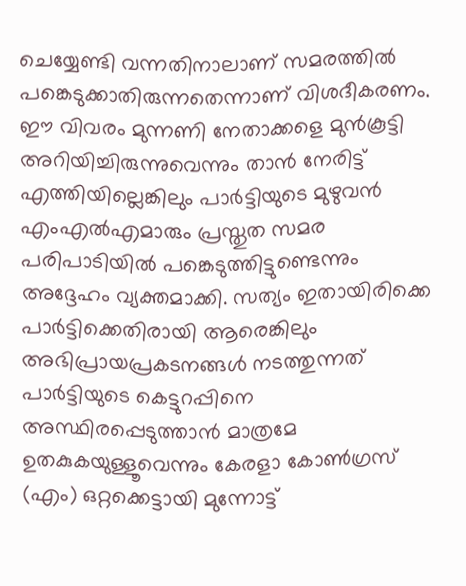ചെയ്യേണ്ടി വന്നതിനാലാണ് സമരത്തിൽ പങ്കെടുക്കാതിരുന്നതെന്നാണ് വിശദീകരണം. ഈ വിവരം മുന്നണി നേതാക്കളെ മുൻകൂട്ടി അറിയിച്ചിരുന്നുവെന്നും താൻ നേരിട്ട് എത്തിയില്ലെങ്കിലും പാർട്ടിയുടെ മുഴുവൻ എംഎൽഎമാരും പ്രസ്തുത സമര പരിപാടിയിൽ പങ്കെടുത്തിട്ടുണ്ടെന്നും അദ്ദേഹം വ്യക്തമാക്കി. സത്യം ഇതായിരിക്കെ പാർട്ടിക്കെതിരായി ആരെങ്കിലും അഭിപ്രായപ്രകടനങ്ങൾ നടത്തുന്നത് പാർട്ടിയുടെ കെട്ടുറപ്പിനെ അസ്ഥിരപ്പെടുത്താൻ മാത്രമേ ഉതകുകയുള്ളൂവെന്നും കേരളാ കോൺഗ്രസ് (എം) ഒറ്റക്കെട്ടായി മുന്നോട്ട്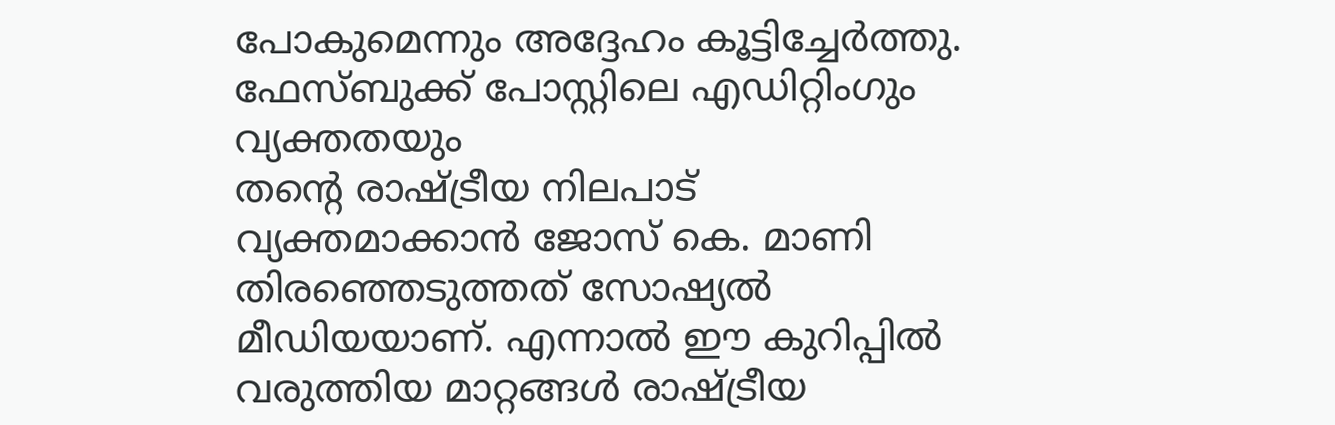പോകുമെന്നും അദ്ദേഹം കൂട്ടിച്ചേർത്തു.
ഫേസ്ബുക്ക് പോസ്റ്റിലെ എഡിറ്റിംഗും വ്യക്തതയും
തന്റെ രാഷ്ട്രീയ നിലപാട് വ്യക്തമാക്കാൻ ജോസ് കെ. മാണി തിരഞ്ഞെടുത്തത് സോഷ്യൽ മീഡിയയാണ്. എന്നാൽ ഈ കുറിപ്പിൽ വരുത്തിയ മാറ്റങ്ങൾ രാഷ്ട്രീയ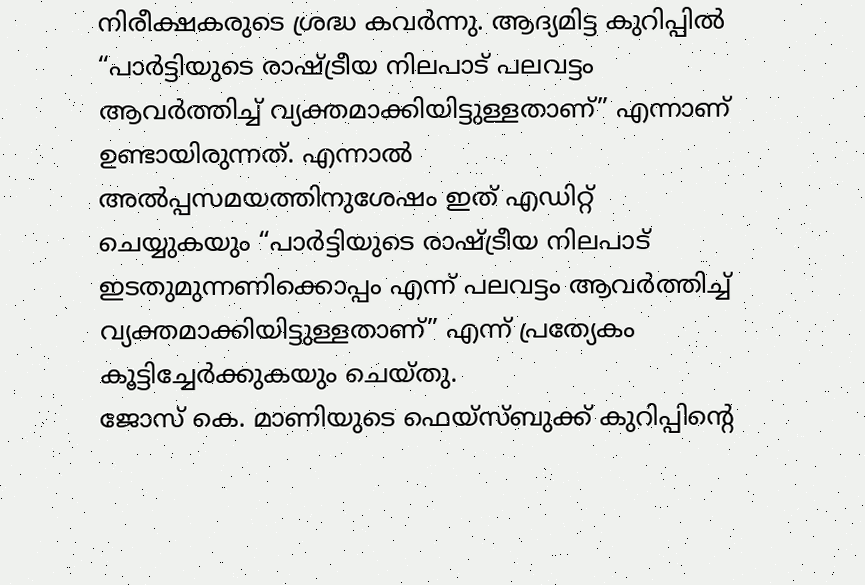നിരീക്ഷകരുടെ ശ്രദ്ധ കവർന്നു. ആദ്യമിട്ട കുറിപ്പിൽ “പാർട്ടിയുടെ രാഷ്ട്രീയ നിലപാട് പലവട്ടം ആവർത്തിച്ച് വ്യക്തമാക്കിയിട്ടുള്ളതാണ്” എന്നാണ് ഉണ്ടായിരുന്നത്. എന്നാൽ അൽപ്പസമയത്തിനുശേഷം ഇത് എഡിറ്റ് ചെയ്യുകയും “പാർട്ടിയുടെ രാഷ്ട്രീയ നിലപാട് ഇടതുമുന്നണിക്കൊപ്പം എന്ന് പലവട്ടം ആവർത്തിച്ച് വ്യക്തമാക്കിയിട്ടുള്ളതാണ്” എന്ന് പ്രത്യേകം കൂട്ടിച്ചേർക്കുകയും ചെയ്തു.
ജോസ് കെ. മാണിയുടെ ഫെയ്സ്ബുക്ക് കുറിപ്പിന്റെ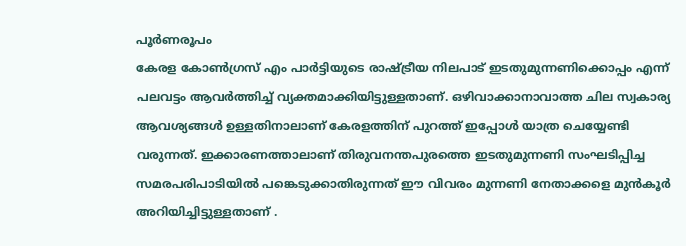പൂർണരൂപം
കേരള കോൺഗ്രസ് എം പാർട്ടിയുടെ രാഷ്ട്രീയ നിലപാട് ഇടതുമുന്നണിക്കൊപ്പം എന്ന് പലവട്ടം ആവർത്തിച്ച് വ്യക്തമാക്കിയിട്ടുള്ളതാണ്. ഒഴിവാക്കാനാവാത്ത ചില സ്വകാര്യ ആവശ്യങ്ങൾ ഉള്ളതിനാലാണ് കേരളത്തിന് പുറത്ത് ഇപ്പോൾ യാത്ര ചെയ്യേണ്ടി വരുന്നത്. ഇക്കാരണത്താലാണ് തിരുവനന്തപുരത്തെ ഇടതുമുന്നണി സംഘടിപ്പിച്ച സമരപരിപാടിയിൽ പങ്കെടുക്കാതിരുന്നത് ഈ വിവരം മുന്നണി നേതാക്കളെ മുൻകൂർ അറിയിച്ചിട്ടുള്ളതാണ് .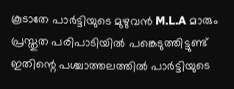കൂടാതേ പാർട്ടിയുടെ മുഴുവൻ M.L.A മാരും പ്രസ്തുത പരിപാടിയിൽ പങ്കെടുത്തിട്ടുണ്ട് ഇതിന്റെ പശ്ചാത്തലത്തിൽ പാർട്ടിയുടെ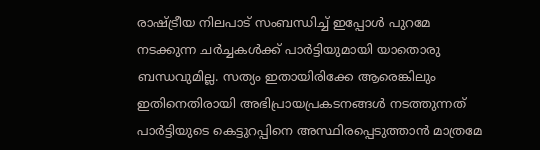രാഷ്ട്രീയ നിലപാട് സംബന്ധിച്ച് ഇപ്പോൾ പുറമേ നടക്കുന്ന ചർച്ചകൾക്ക് പാർട്ടിയുമായി യാതൊരു ബന്ധവുമില്ല. സത്യം ഇതായിരിക്കേ ആരെങ്കിലും ഇതിനെതിരായി അഭിപ്രായപ്രകടനങ്ങൾ നടത്തുന്നത് പാർട്ടിയുടെ കെട്ടുറപ്പിനെ അസ്ഥിരപ്പെടുത്താൻ മാത്രമേ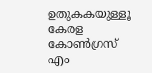ഉതുകകയുള്ളൂ കേരള കോൺഗ്രസ് എം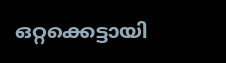ഒറ്റക്കെട്ടായി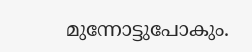മുന്നോട്ടുപോകും.